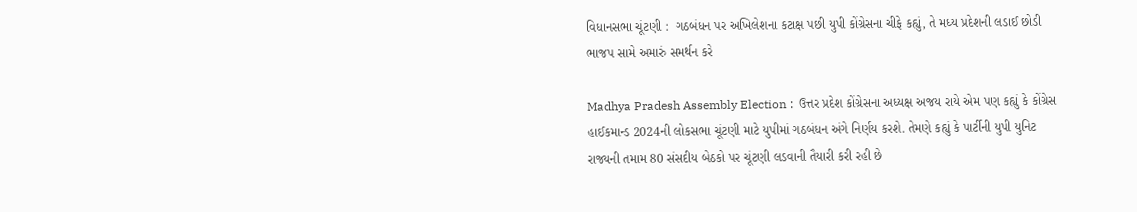વિધાનસભા ચૂંટણી :  ગઠબંધન પર અખિલેશના કટાક્ષ પછી યુપી કોંગ્રેસના ચીફે કહ્યું, તે મધ્ય પ્રદેશની લડાઈ છોડી ભાજપ સામે અમારું સમર્થન કરે

Madhya Pradesh Assembly Election :  ઉત્તર પ્રદેશ કોંગ્રેસના અધ્યક્ષ અજય રાયે એમ પણ કહ્યું કે કોંગ્રેસ હાઈકમાન્ડ 2024ની લોકસભા ચૂંટણી માટે યુપીમાં ગઠબંધન અંગે નિર્ણય કરશે. તેમણે કહ્યું કે પાર્ટીની યુપી યુનિટ રાજ્યની તમામ 80 સંસદીય બેઠકો પર ચૂંટણી લડવાની તૈયારી કરી રહી છે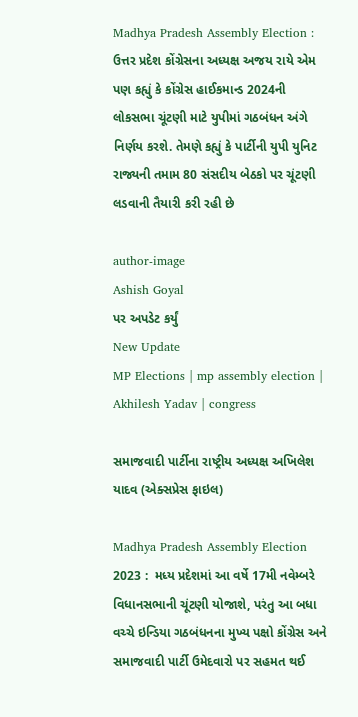Madhya Pradesh Assembly Election :  ઉત્તર પ્રદેશ કોંગ્રેસના અધ્યક્ષ અજય રાયે એમ પણ કહ્યું કે કોંગ્રેસ હાઈકમાન્ડ 2024ની લોકસભા ચૂંટણી માટે યુપીમાં ગઠબંધન અંગે નિર્ણય કરશે. તેમણે કહ્યું કે પાર્ટીની યુપી યુનિટ રાજ્યની તમામ 80 સંસદીય બેઠકો પર ચૂંટણી લડવાની તૈયારી કરી રહી છે

author-image
Ashish Goyal
પર અપડેટ કર્યું
New Update
MP Elections | mp assembly election | Akhilesh Yadav | congress

સમાજવાદી પાર્ટીના રાષ્ટ્રીય અધ્યક્ષ અખિલેશ યાદવ (એક્સપ્રેસ ફાઇલ)

Madhya Pradesh Assembly Election 2023 :  મધ્ય પ્રદેશમાં આ વર્ષે 17મી નવેમ્બરે વિધાનસભાની ચૂંટણી યોજાશે, પરંતુ આ બધા વચ્ચે ઇન્ડિયા ગઠબંધનના મુખ્ય પક્ષો કોંગ્રેસ અને સમાજવાદી પાર્ટી ઉમેદવારો પર સહમત થઈ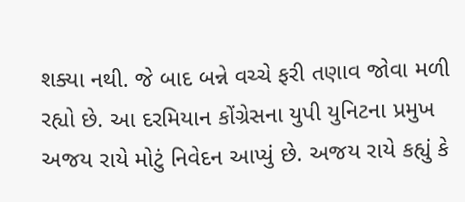શક્યા નથી. જે બાદ બન્ને વચ્ચે ફરી તણાવ જોવા મળી રહ્યો છે. આ દરમિયાન કોંગ્રેસના યુપી યુનિટના પ્રમુખ અજય રાયે મોટું નિવેદન આપ્યું છે. અજય રાયે કહ્યું કે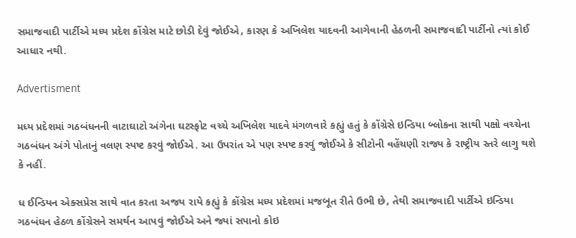સમાજવાદી પાર્ટીએ મધ્ય પ્રદેશ કોંગ્રેસ માટે છોડી દેવું જોઈએ, કારણ કે અખિલેશ યાદવની આગેવાની હેઠળની સમાજવાદી પાર્ટીનો ત્યાં કોઈ આધાર નથી.

Advertisment

મધ્ય પ્રદેશમાં ગઠબંધનની વાટાઘાટો અંગેના ઘટસ્ફોટ વચ્ચે અખિલેશ યાદવે મંગળવારે કહ્યું હતું કે કોંગ્રેસે ઇન્ડિયા બ્લોકના સાથી પક્ષો વચ્ચેના ગઠબંધન અંગે પોતાનું વલણ સ્પષ્ટ કરવું જોઈએ. આ ઉપરાંત એ પણ સ્પષ્ટ કરવું જોઈએ કે સીટોની વહેંચણી રાજ્ય કે રાષ્ટ્રીય સ્તરે લાગુ થશે કે નહીં.

ધ ઈન્ડિયન એક્સપ્રેસ સાથે વાત કરતા અજય રાયે કહ્યું કે કોંગ્રેસ મધ્ય પ્રદેશમાં મજબૂત રીતે ઉભી છે, તેથી સમાજવાદી પાર્ટીએ ઇન્ડિયા ગઠબંધન હેઠળ કોંગ્રેસને સમર્થન આપવું જોઈએ અને જ્યાં સપાનો કોઇ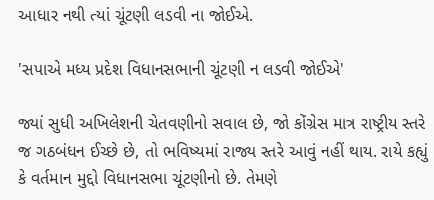આધાર નથી ત્યાં ચૂંટણી લડવી ના જોઈએ.

'સપાએ મધ્ય પ્રદેશ વિધાનસભાની ચૂંટણી ન લડવી જોઈએ'

જ્યાં સુધી અખિલેશની ચેતવણીનો સવાલ છે, જો કોંગ્રેસ માત્ર રાષ્ટ્રીય સ્તરે જ ગઠબંધન ઈચ્છે છે, તો ભવિષ્યમાં રાજ્ય સ્તરે આવું નહીં થાય. રાયે કહ્યું કે વર્તમાન મુદ્દો વિધાનસભા ચૂંટણીનો છે. તેમણે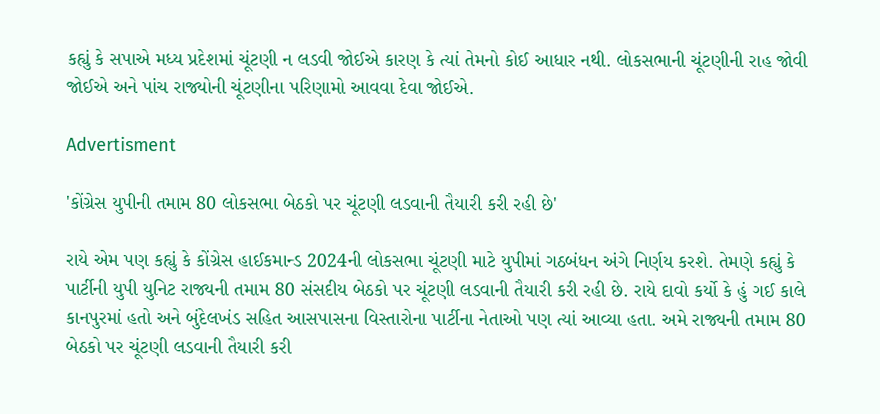કહ્યું કે સપાએ મધ્ય પ્રદેશમાં ચૂંટણી ન લડવી જોઈએ કારણ કે ત્યાં તેમનો કોઈ આધાર નથી. લોકસભાની ચૂંટણીની રાહ જોવી જોઈએ અને પાંચ રાજ્યોની ચૂંટણીના પરિણામો આવવા દેવા જોઈએ.

Advertisment

'કોંગ્રેસ યુપીની તમામ 80 લોકસભા બેઠકો પર ચૂંટણી લડવાની તૈયારી કરી રહી છે'

રાયે એમ પણ કહ્યું કે કોંગ્રેસ હાઈકમાન્ડ 2024ની લોકસભા ચૂંટણી માટે યુપીમાં ગઠબંધન અંગે નિર્ણય કરશે. તેમણે કહ્યું કે પાર્ટીની યુપી યુનિટ રાજ્યની તમામ 80 સંસદીય બેઠકો પર ચૂંટણી લડવાની તૈયારી કરી રહી છે. રાયે દાવો કર્યો કે હું ગઈ કાલે કાનપુરમાં હતો અને બુંદેલખંડ સહિત આસપાસના વિસ્તારોના પાર્ટીના નેતાઓ પણ ત્યાં આવ્યા હતા. અમે રાજ્યની તમામ 80 બેઠકો પર ચૂંટણી લડવાની તૈયારી કરી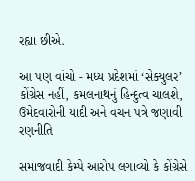રહ્યા છીએ.

આ પણ વાંચો - મધ્ય પ્રદેશમાં ‘સેક્યુલર’ કોંગ્રેસ નહીં, કમલનાથનું હિન્દુત્વ ચાલશે, ઉમેદવારોની યાદી અને વચન પત્રે જણાવી રણનીતિ

સમાજવાદી કેમ્પે આરોપ લગાવ્યો કે કોંગ્રેસે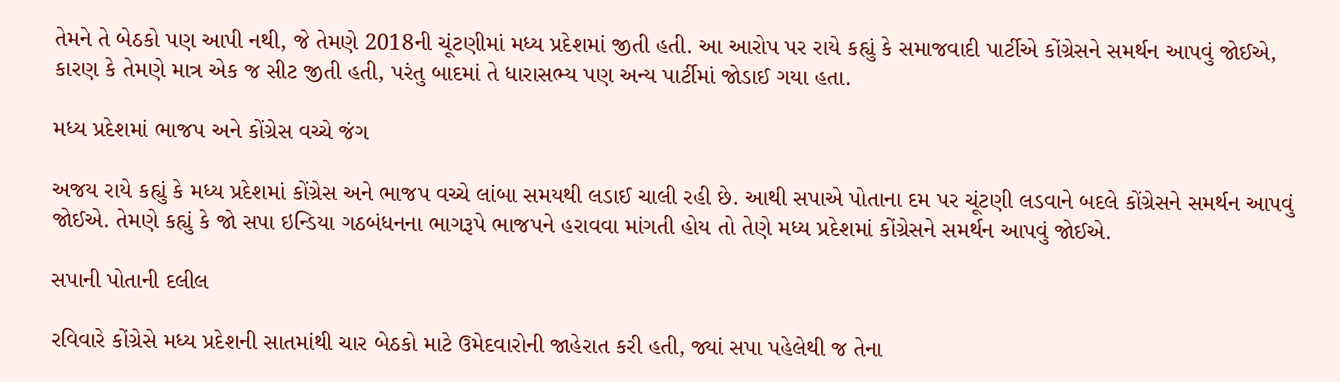તેમને તે બેઠકો પણ આપી નથી, જે તેમણે 2018ની ચૂંટણીમાં મધ્ય પ્રદેશમાં જીતી હતી. આ આરોપ પર રાયે કહ્યું કે સમાજવાદી પાર્ટીએ કોંગ્રેસને સમર્થન આપવું જોઈએ, કારણ કે તેમણે માત્ર એક જ સીટ જીતી હતી, પરંતુ બાદમાં તે ધારાસભ્ય પણ અન્ય પાર્ટીમાં જોડાઈ ગયા હતા.

મધ્ય પ્રદેશમાં ભાજપ અને કોંગ્રેસ વચ્ચે જંગ

અજય રાયે કહ્યું કે મધ્ય પ્રદેશમાં કોંગ્રેસ અને ભાજપ વચ્ચે લાંબા સમયથી લડાઈ ચાલી રહી છે. આથી સપાએ પોતાના દમ પર ચૂંટણી લડવાને બદલે કોંગ્રેસને સમર્થન આપવું જોઈએ. તેમણે કહ્યું કે જો સપા ઇન્ડિયા ગઠબંધનના ભાગરૂપે ભાજપને હરાવવા માંગતી હોય તો તેણે મધ્ય પ્રદેશમાં કોંગ્રેસને સમર્થન આપવું જોઈએ.

સપાની પોતાની દલીલ

રવિવારે કોંગ્રેસે મધ્ય પ્રદેશની સાતમાંથી ચાર બેઠકો માટે ઉમેદવારોની જાહેરાત કરી હતી, જ્યાં સપા પહેલેથી જ તેના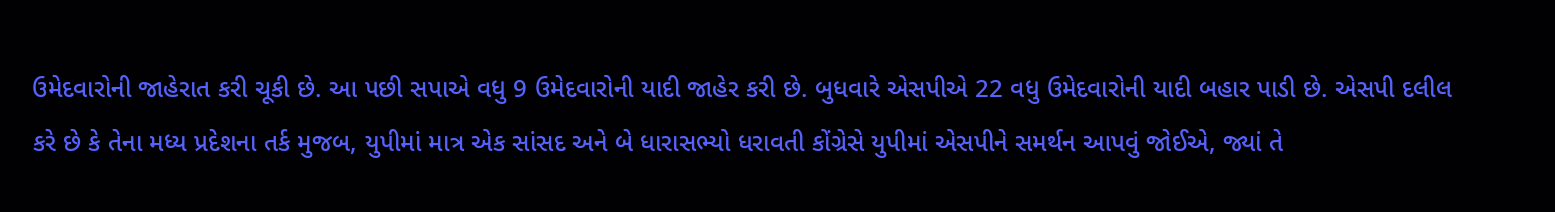ઉમેદવારોની જાહેરાત કરી ચૂકી છે. આ પછી સપાએ વધુ 9 ઉમેદવારોની યાદી જાહેર કરી છે. બુધવારે એસપીએ 22 વધુ ઉમેદવારોની યાદી બહાર પાડી છે. એસપી દલીલ કરે છે કે તેના મધ્ય પ્રદેશના તર્ક મુજબ, યુપીમાં માત્ર એક સાંસદ અને બે ધારાસભ્યો ધરાવતી કોંગ્રેસે યુપીમાં એસપીને સમર્થન આપવું જોઈએ, જ્યાં તે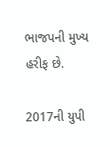ભાજપની મુખ્ય હરીફ છે.

2017ની યુપી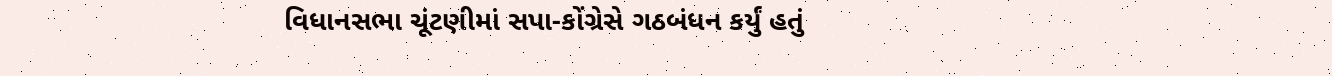વિધાનસભા ચૂંટણીમાં સપા-કોંગ્રેસે ગઠબંધન કર્યું હતું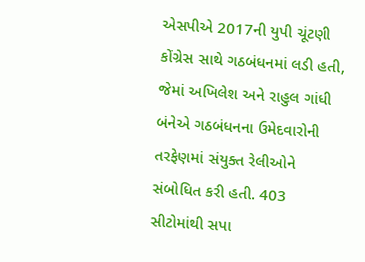એસપીએ 2017ની યુપી ચૂંટણી કોંગ્રેસ સાથે ગઠબંધનમાં લડી હતી, જેમાં અખિલેશ અને રાહુલ ગાંધી બંનેએ ગઠબંધનના ઉમેદવારોની તરફેણમાં સંયુક્ત રેલીઓને સંબોધિત કરી હતી. 403 સીટોમાંથી સપા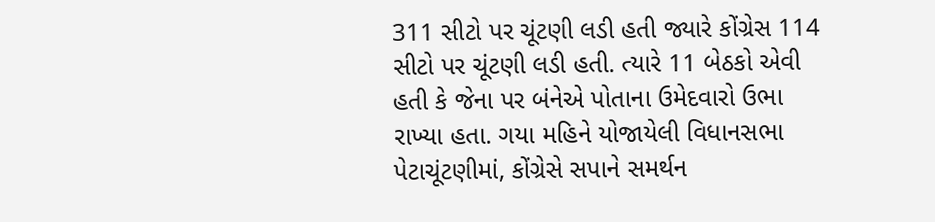311 સીટો પર ચૂંટણી લડી હતી જ્યારે કોંગ્રેસ 114 સીટો પર ચૂંટણી લડી હતી. ત્યારે 11 બેઠકો એવી હતી કે જેના પર બંનેએ પોતાના ઉમેદવારો ઉભા રાખ્યા હતા. ગયા મહિને યોજાયેલી વિધાનસભા પેટાચૂંટણીમાં, કોંગ્રેસે સપાને સમર્થન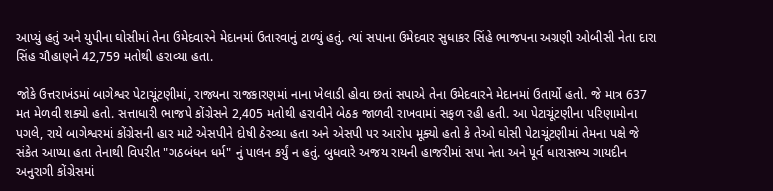આપ્યું હતું અને યુપીના ઘોસીમાં તેના ઉમેદવારને મેદાનમાં ઉતારવાનું ટાળ્યું હતું. ત્યાં સપાના ઉમેદવાર સુધાકર સિંહે ભાજપના અગ્રણી ઓબીસી નેતા દારા સિંહ ચૌહાણને 42,759 મતોથી હરાવ્યા હતા.

જોકે ઉત્તરાખંડમાં બાગેશ્વર પેટાચૂંટણીમાં, રાજ્યના રાજકારણમાં નાના ખેલાડી હોવા છતાં સપાએ તેના ઉમેદવારને મેદાનમાં ઉતાર્યો હતો. જે માત્ર 637 મત મેળવી શક્યો હતો. સત્તાધારી ભાજપે કોંગ્રેસને 2,405 મતોથી હરાવીને બેઠક જાળવી રાખવામાં સફળ રહી હતી. આ પેટાચૂંટણીના પરિણામોના પગલે, રાયે બાગેશ્વરમાં કોંગ્રેસની હાર માટે એસપીને દોષી ઠેરવ્યા હતા અને એસપી પર આરોપ મૂક્યો હતો કે તેઓ ઘોસી પેટાચૂંટણીમાં તેમના પક્ષે જે સંકેત આપ્યા હતા તેનાથી વિપરીત "ગઠબંધન ધર્મ" નું પાલન કર્યું ન હતું. બુધવારે અજય રાયની હાજરીમાં સપા નેતા અને પૂર્વ ધારાસભ્ય ગાયદીન અનુરાગી કોંગ્રેસમાં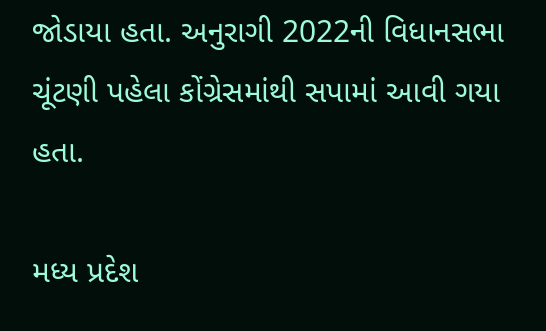જોડાયા હતા. અનુરાગી 2022ની વિધાનસભા ચૂંટણી પહેલા કોંગ્રેસમાંથી સપામાં આવી ગયા હતા.

મધ્ય પ્રદેશ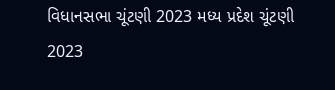વિધાનસભા ચૂંટણી 2023 મધ્ય પ્રદેશ ચૂંટણી 2023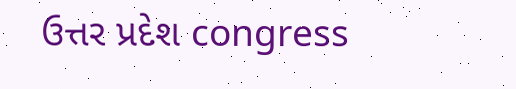ઉત્તર પ્રદેશ congress